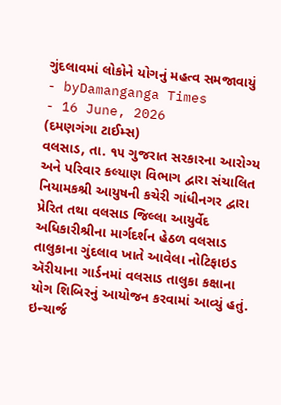ગુંદલાવમાં લોકોને યોગનું મહત્વ સમજાવાયું
- byDamanganga Times
- 16 June, 2026
(દમણગંગા ટાઈમ્સ)
વલસાડ, તા. ૧૫ ગુજરાત સરકારના આરોગ્ય અને પરિવાર કલ્યાણ વિભાગ દ્વારા સંચાલિત નિયામકશ્રી આયુષની કચેરી ગાંધીનગર દ્વારા પ્રેરિત તથા વલસાડ જિલ્લા આયુર્વેદ અધિકારીશ્રીના માર્ગદર્શન હેઠળ વલસાડ તાલુકાના ગુંદલાવ ખાતે આવેલા નોટિફાઇડ ઍરીયાના ગાર્ડનમાં વલસાડ તાલુકા કક્ષાના યોગ શિબિરનું આયોજન કરવામાં આવ્યું હતું.
ઇન્ચાર્જ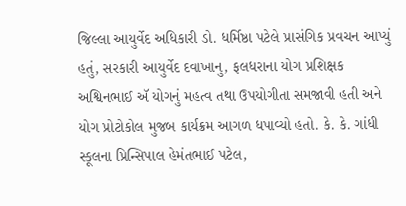જિલ્લા આયુર્વેદ અધિકારી ડો. ધર્મિષ્ઠા પટેલે પ્રાસંગિક પ્રવચન આપ્યું હતું, સરકારી આયુર્વેદ દવાખાનુ, ફલધરાના યોગ પ્રશિક્ષક અશ્વિનભાઈ ઍ યોગનું મહત્વ તથા ઉપયોગીતા સમજાવી હતી અને યોગ પ્રોટોકોલ મુજબ કાર્યક્રમ આગળ ધપાવ્યો હતો. કે. કે. ગાંધી સ્કૂલના પ્રિન્સિપાલ હેમંતભાઈ પટેલ,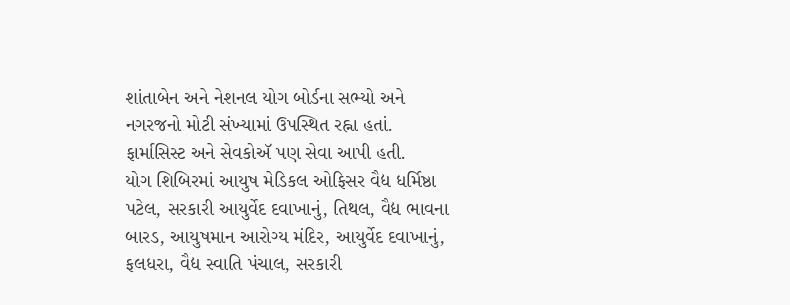શાંતાબેન અને નેશનલ યોગ બોર્ડના સભ્યો અને નગરજનો મોટી સંખ્યામાં ઉપસ્થિત રહ્ના હતાં. ફાર્માસિસ્ટ અને સેવકોઍ પણ સેવા આપી હતી.
યોગ શિબિરમાં આયુષ મેડિકલ ઓફિસર વૈદ્ય ધર્મિષ્ઠા પટેલ, સરકારી આયુર્વેદ દવાખાનું, તિથલ, વૈદ્ય ભાવના બારડ, આયુષમાન આરોગ્ય મંદિર, આયુર્વેદ દવાખાનું, ફલધરા, વૈદ્ય સ્વાતિ પંચાલ, સરકારી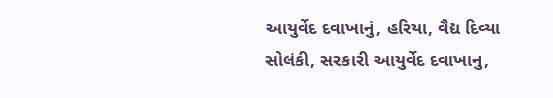આયુર્વેદ દવાખાનું, હરિયા, વૈદ્ય દિવ્યા સોલંકી, સરકારી આયુર્વેદ દવાખાનુ,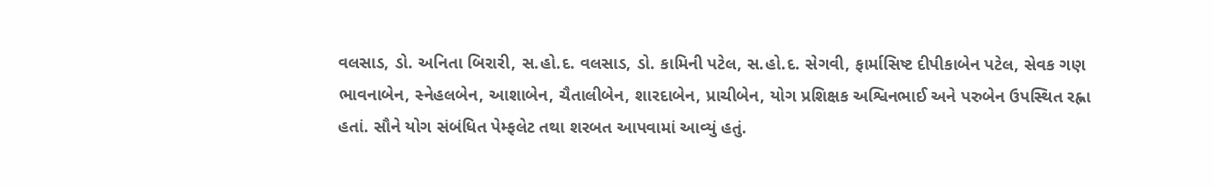વલસાડ, ડો. અનિતા બિરારી, સ.હો.દ. વલસાડ, ડો. કામિની પટેલ, સ.હો.દ. સેગવી, ફાર્માસિષ્ટ દીપીકાબેન પટેલ, સેવક ગણ ભાવનાબેન, સ્નેહલબેન, આશાબેન, ચૈતાલીબેન, શારદાબેન, પ્રાચીબેન, યોગ પ્રશિક્ષક અશ્વિનભાઈ અને પરુબેન ઉપસ્થિત રહ્ના હતાં. સૌને યોગ સંબંધિત પેમ્ફલેટ તથા શરબત આપવામાં આવ્યું હતું.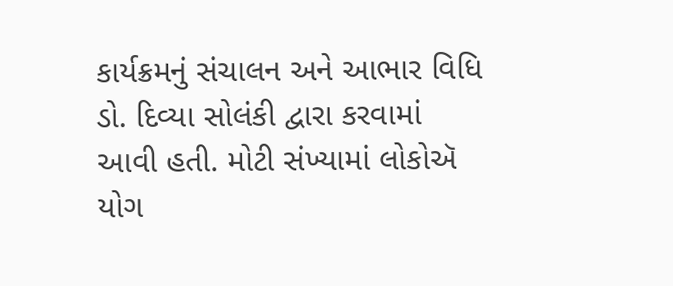કાર્યક્રમનું સંચાલન અને આભાર વિધિ ડો. દિવ્યા સોલંકી દ્વારા કરવામાં આવી હતી. મોટી સંખ્યામાં લોકોઍ યોગ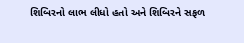શિબિરનો લાભ લીધો હતો અને શિબિરને સફળ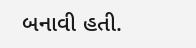બનાવી હતી.